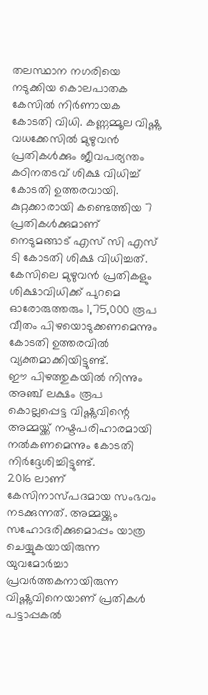തലസ്ഥാന നഗരിയെ നടുക്കിയ കൊലപാതക കേസിൽ നിർണായക കോടതി വിധി. കണ്ണമ്മൂല വിഷ്ണു വധക്കേസിൽ മുഴുവൻ പ്രതികൾക്കും ജീവപര്യന്തം കഠിനതടവ് ശിക്ഷ വിധിച്ച് കോടതി ഉത്തരവായി.
കുറ്റക്കാരായി കണ്ടെത്തിയ 7 പ്രതികൾക്കുമാണ് നെടുമങ്ങാട് എസ് സി എസ് ടി കോടതി ശിക്ഷ വിധിച്ചത്. കേസിലെ മുഴുവൻ പ്രതികളും ശിക്ഷാവിധിക്ക് പുറമെ ഓരോരുത്തരും 1,75,000 രൂപ വീതം പിഴയൊടുക്കണമെന്നും കോടതി ഉത്തരവിൽ വ്യക്തമാക്കിയിട്ടുണ്ട്.
ഈ പിഴത്തുകയിൽ നിന്നും അഞ്ച് ലക്ഷം രൂപ കൊല്ലപ്പെട്ട വിഷ്ണുവിന്റെ അമ്മയ്ക്ക് നഷ്ടപരിഹാരമായി നൽകണമെന്നും കോടതി നിർദ്ദേശിച്ചിട്ടുണ്ട്.
2016 ലാണ് കേസിനാസ്പദമായ സംഭവം നടക്കുന്നത്. അമ്മയ്ക്കും സഹോദരിക്കുമൊപ്പം യാത്ര ചെയ്യുകയായിരുന്ന യുവമോർച്ചാ പ്രവർത്തകനായിരുന്ന വിഷ്ണുവിനെയാണ് പ്രതികൾ പട്ടാപ്പകൽ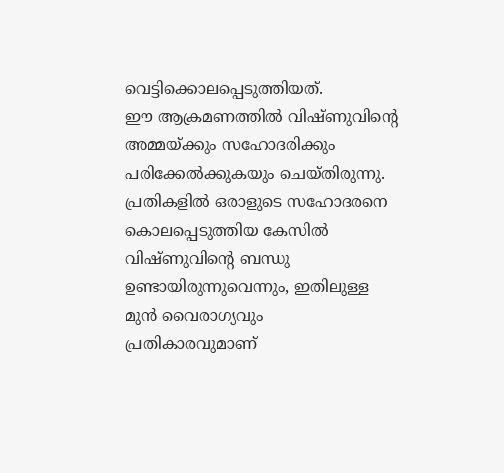വെട്ടിക്കൊലപ്പെടുത്തിയത്.
ഈ ആക്രമണത്തിൽ വിഷ്ണുവിന്റെ അമ്മയ്ക്കും സഹോദരിക്കും പരിക്കേൽക്കുകയും ചെയ്തിരുന്നു. പ്രതികളിൽ ഒരാളുടെ സഹോദരനെ കൊലപ്പെടുത്തിയ കേസിൽ വിഷ്ണുവിന്റെ ബന്ധു ഉണ്ടായിരുന്നുവെന്നും, ഇതിലുള്ള മുൻ വൈരാഗ്യവും പ്രതികാരവുമാണ്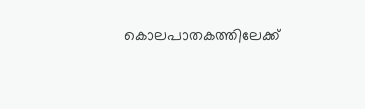കൊലപാതകത്തിലേക്ക്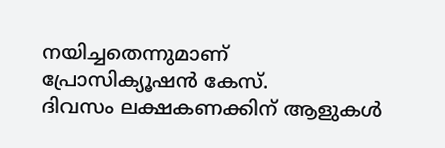നയിച്ചതെന്നുമാണ് പ്രോസിക്യൂഷൻ കേസ്.
ദിവസം ലക്ഷകണക്കിന് ആളുകൾ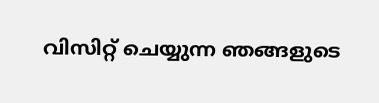വിസിറ്റ് ചെയ്യുന്ന ഞങ്ങളുടെ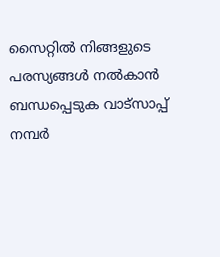സൈറ്റിൽ നിങ്ങളുടെ പരസ്യങ്ങൾ നൽകാൻ ബന്ധപ്പെടുക വാട്സാപ്പ് നമ്പർ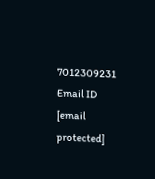7012309231 Email ID [email protected]